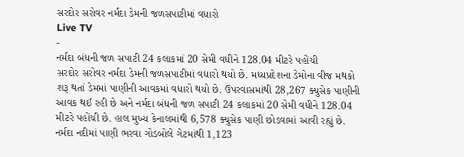સરદોર સરોવર નર્મદા ડેમની જળસપાટીમાં વધારો
Live TV
-
નર્મદા બંધની જળ સપાટી 24 કલાકમાં 20 સેમી વધીને 128.04 મીટરે પહોંચી
સરદોર સરોવર નર્મદા ડેમની જળસપાટીમાં વધારો થયો છે. મધ્યપ્રદેશના ડેમોના વીજ મથકો શરૂ થતાં ડેમમાં પાણીની આવકમાં વધારો થયો છે. ઉપરવાસમાંથી 28,267 ક્યુસેક પાણીની આવક થઈ રહી છે અને નર્મદા બંધની જળ સપાટી 24 કલાકમાં 20 સેમી વધીને 128.04 મીટરે પહોંચી છે. હાલ મુખ્ય કેનાલમાંથી 6,578 ક્યુસેક પાણી છોડવામાં આવી રહ્યું છે. નર્મદા નદીમાં પાણી ભરવા ગોડબોલે ગેટમાંથી 1,123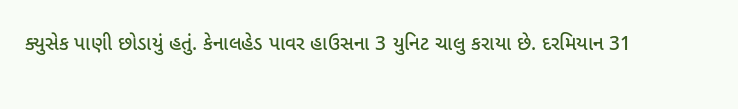ક્યુસેક પાણી છોડાયું હતું. કેનાલહેડ પાવર હાઉસના 3 યુનિટ ચાલુ કરાયા છે. દરમિયાન 31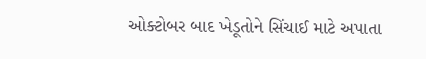ઓક્ટોબર બાદ ખેડૂતોને સિંચાઈ માટે અપાતા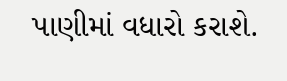પાણીમાં વધારો કરાશે.